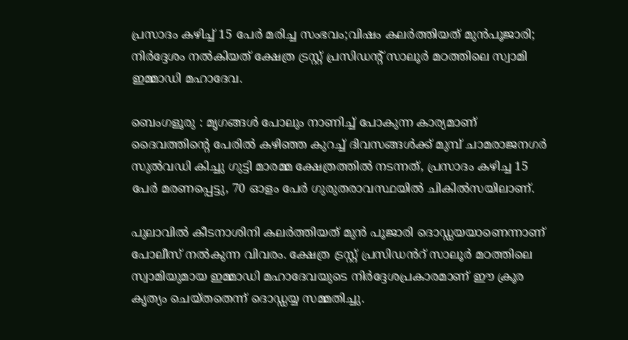പ്രസാദം കഴിച്ച് 15 പേർ മരിച്ച സംഭവം;വിഷം കലർത്തിയത് മുൻപൂജാരി; നിർദ്ദേശം നൽകിയത് ക്ഷേത്ര ട്രസ്റ്റ് പ്രസിഡന്റ് സാലൂർ മഠത്തിലെ സ്വാമി ഇമ്മാഡി മഹാദേവ.

ബെംഗളൂരു : മൃഗങ്ങൾ പോലും നാണിച്ച് പോകുന്ന കാര്യമാണ് ദൈവത്തിന്റെ പേരിൽ കഴിഞ്ഞ കുറച്ച് ദിവസങ്ങൾക്ക് മുമ്പ് ചാമരാജനഗർ സുൽവഡി കിച്ചു ഗുട്ടി മാരമ്മ ക്ഷേത്രത്തിൽ നടന്നത്, പ്രസാദം കഴിച്ച 15 പേർ മരണപ്പെട്ടു, 70 ഓളം പേർ ഗുരുതരാവസ്ഥയിൽ ചികിൽസയിലാണ്.

പുലാവിൽ കീടനാശിനി കലർത്തിയത് മുൻ പൂജാരി ദൊഡ്ഡയയാണെന്നാണ് പോലീസ് നൽകുന്ന വിവരം. ക്ഷേത്ര ട്രസ്റ്റ് പ്രസിഡൻറ് സാലൂർ മഠത്തിലെ സ്വാമിയുമായ ഇമ്മാഡി മഹാദേവയുടെ നിർദ്ദേശപ്രകാരമാണ് ഈ ക്രൂര കൃത്യം ചെയ്തതെന്ന് ദൊഡ്ഡയ്യ സമ്മതിച്ചു.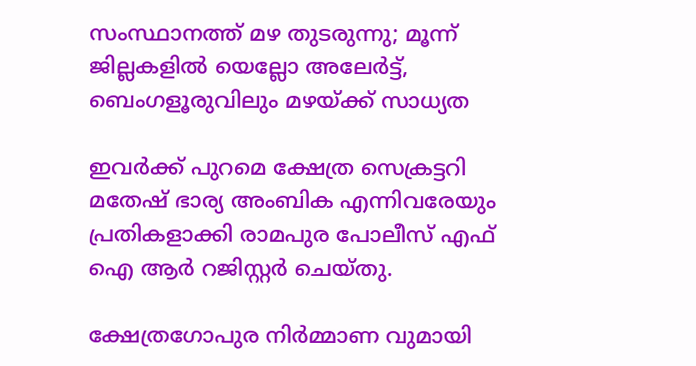സംസ്ഥാനത്ത് മഴ തുടരുന്നു; മൂന്ന് ജില്ലകളിൽ യെല്ലോ അലേർട്ട്, ബെംഗളൂരുവിലും മഴയ്ക്ക് സാധ്യത

ഇവർക്ക് പുറമെ ക്ഷേത്ര സെക്രട്ടറി മതേഷ് ഭാര്യ അംബിക എന്നിവരേയും പ്രതികളാക്കി രാമപുര പോലീസ് എഫ് ഐ ആർ റജിസ്റ്റർ ചെയ്തു.

ക്ഷേത്രഗോപുര നിർമ്മാണ വുമായി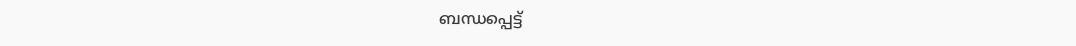ബന്ധപ്പെട്ട്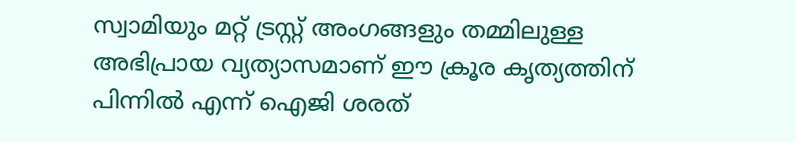സ്വാമിയും മറ്റ് ട്രസ്റ്റ് അംഗങ്ങളും തമ്മിലുള്ള അഭിപ്രായ വ്യത്യാസമാണ് ഈ ക്രൂര കൃത്യത്തിന് പിന്നിൽ എന്ന് ഐജി ശരത്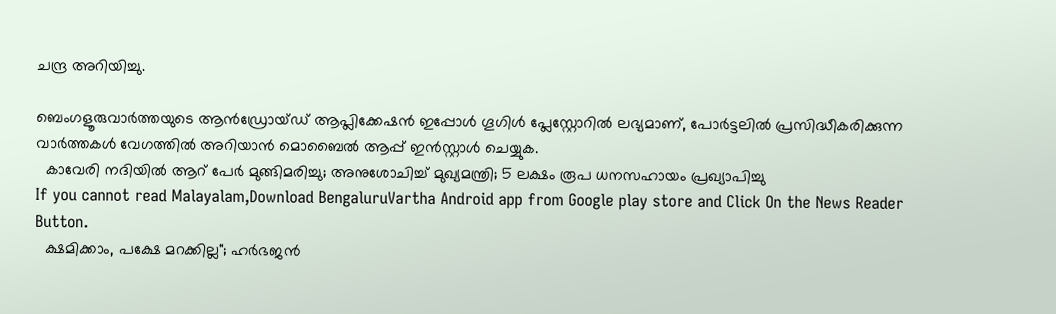ചന്ദ്ര അറിയിച്ചു.

ബെംഗളൂരുവാർത്തയുടെ ആൻഡ്രോയ്ഡ് ആപ്ലിക്കേഷൻ ഇപ്പോൾ ഗൂഗിൾ പ്ലേസ്റ്റോറിൽ ലഭ്യമാണ്, പോർട്ടലിൽ പ്രസിദ്ധീകരിക്കുന്ന വാർത്തകൾ വേഗത്തിൽ അറിയാൻ മൊബൈൽ ആപ്പ് ഇൻസ്റ്റാൾ ചെയ്യുക.
  കാവേരി നദിയിൽ ആറ് പേർ മുങ്ങിമരിച്ചു; അനുശോചിച്ച് മുഖ്യമന്ത്രി; 5 ലക്ഷം രൂപ ധനസഹായം പ്രഖ്യാപിച്ചു
If you cannot read Malayalam,Download BengaluruVartha Android app from Google play store and Click On the News Reader Button.
  ക്ഷമിക്കാം, പക്ഷേ മറക്കില്ല"; ഹർഭജൻ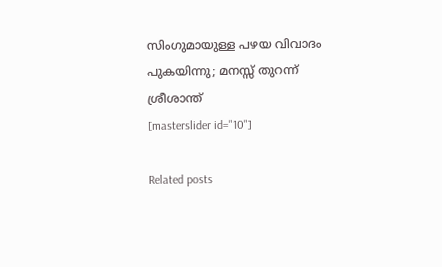സിംഗുമായുള്ള പഴയ വിവാദം പുകയിന്നു; മനസ്സ് തുറന്ന് ശ്രീശാന്ത്
[masterslider id="10"]

Related posts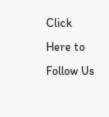Click Here to Follow Us